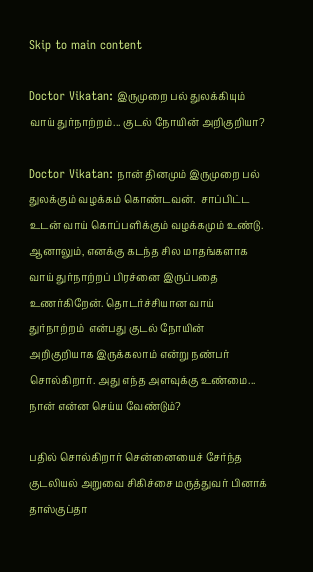Skip to main content

Doctor Vikatan: இருமுறை பல் துலக்கியும் வாய் துர்நாற்றம்... குடல் நோயின் அறிகுறியா?

Doctor Vikatan: நான் தினமும் இருமுறை பல் துலக்கும் வழக்கம் கொண்டவன்.  சாப்பிட்ட உடன் வாய் கொப்பளிக்கும் வழக்கமும் உண்டு. ஆனாலும், எனக்கு கடந்த சில மாதங்களாக வாய் துர்நாற்றப் பிரச்னை இருப்பதை உணர்கிறேன். தொடர்ச்சியான வாய் துர்நாற்றம்  என்பது குடல் நோயின் அறிகுறியாக இருக்கலாம் என்று நண்பர் சொல்கிறார். அது எந்த அளவுக்கு உண்மை... நான் என்ன செய்ய வேண்டும்?

பதில் சொல்கிறார் சென்னையைச் சேர்ந்த குடலியல் அறுவை சிகிச்சை மருத்துவர் பினாக் தாஸ்குப்தா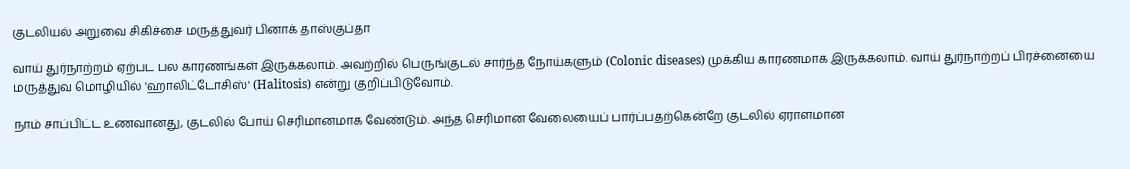குடலியல் அறுவை சிகிச்சை மருத்துவர் பினாக் தாஸ்குப்தா

வாய் துர்நாற்றம் ஏற்பட பல காரணங்கள் இருக்கலாம். அவற்றில் பெருங்குடல் சார்ந்த நோய்களும் (Colonic diseases) முக்கிய காரணமாக இருக்கலாம். வாய் துர்நாற்றப் பிரச்னையை மருத்துவ மொழியில் 'ஹாலிட்டோசிஸ்' (Halitosis) என்று குறிப்பிடுவோம்.

நாம் சாப்பிட்ட உணவானது, குடலில் போய் செரிமானமாக வேண்டும். அந்த செரிமான வேலையைப் பார்ப்பதற்கென்றே குடலில் ஏராளமான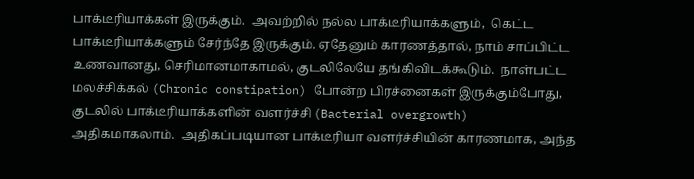பாக்டீரியாக்கள் இருக்கும்.  அவற்றில் நல்ல பாக்டீரியாக்களும்,  கெட்ட பாக்டீரியாக்களும் சேர்ந்தே இருக்கும். ஏதேனும் காரணத்தால், நாம் சாப்பிட்ட உணவானது, செரிமானமாகாமல், குடலிலேயே தங்கிவிடக்கூடும்.  நாள்பட்ட மலச்சிக்கல் (Chronic constipation) போன்ற பிரச்னைகள் இருக்கும்போது, குடலில் பாக்டீரியாக்களின் வளர்ச்சி (Bacterial overgrowth) அதிகமாகலாம்.  அதிகப்படியான பாக்டீரியா வளர்ச்சியின் காரணமாக, அந்த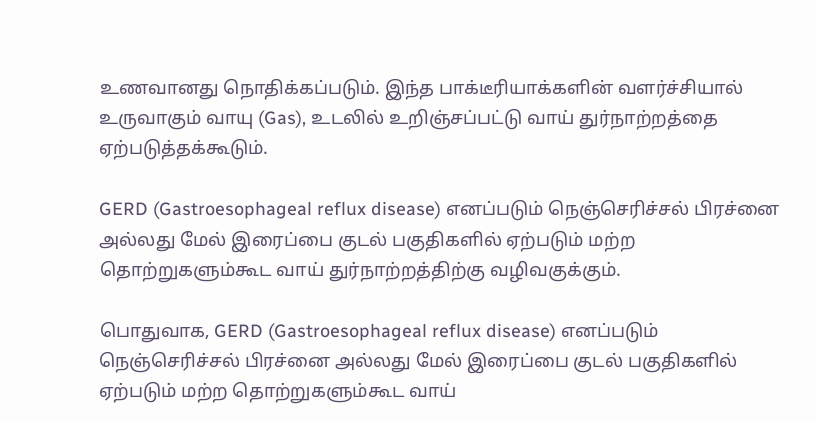உணவானது நொதிக்கப்படும். இந்த பாக்டீரியாக்களின் வளர்ச்சியால் உருவாகும் வாயு (Gas), உடலில் உறிஞ்சப்பட்டு வாய் துர்நாற்றத்தை ஏற்படுத்தக்கூடும்.

GERD (Gastroesophageal reflux disease) எனப்படும் நெஞ்செரிச்சல் பிரச்னை அல்லது மேல் இரைப்பை குடல் பகுதிகளில் ஏற்படும் மற்ற தொற்றுகளும்கூட வாய் துர்நாற்றத்திற்கு வழிவகுக்கும்.

பொதுவாக, GERD (Gastroesophageal reflux disease) எனப்படும் நெஞ்செரிச்சல் பிரச்னை அல்லது மேல் இரைப்பை குடல் பகுதிகளில் ஏற்படும் மற்ற தொற்றுகளும்கூட வாய்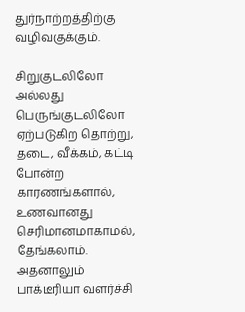துர்நாற்றத்திற்கு வழிவகுக்கும்.

சிறுகுடலிலோ அல்லது பெருங்குடலிலோ ஏற்படுகிற தொற்று, தடை, வீக்கம், கட்டி போன்ற காரணங்களால், உணவானது செரிமானமாகாமல், தேங்கலாம். அதனாலும் பாக்டீரியா வளர்ச்சி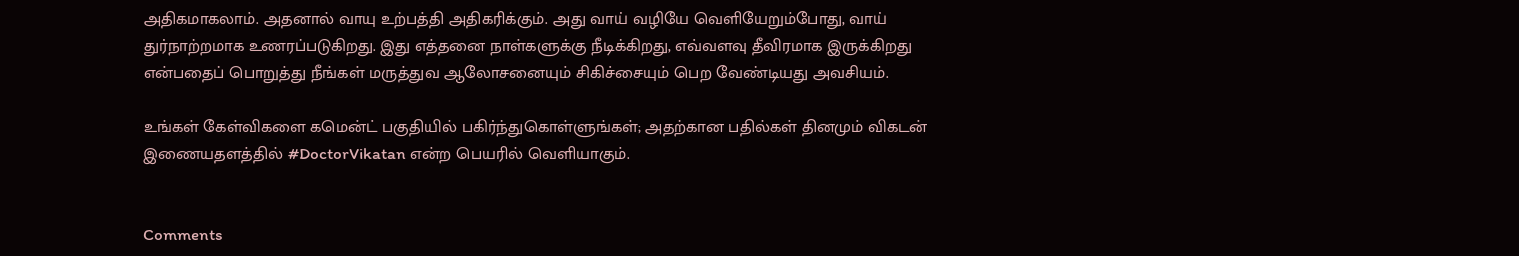அதிகமாகலாம். அதனால் வாயு உற்பத்தி அதிகரிக்கும். அது வாய் வழியே வெளியேறும்போது, வாய் துர்நாற்றமாக உணரப்படுகிறது. இது எத்தனை நாள்களுக்கு நீடிக்கிறது, எவ்வளவு தீவிரமாக இருக்கிறது என்பதைப் பொறுத்து நீங்கள் மருத்துவ ஆலோசனையும் சிகிச்சையும் பெற வேண்டியது அவசியம்.

உங்கள் கேள்விகளை கமென்ட் பகுதியில் பகிர்ந்துகொள்ளுங்கள்; அதற்கான பதில்கள் தினமும் விகடன் இணையதளத்தில் #DoctorVikatan என்ற பெயரில் வெளியாகும்.


Comments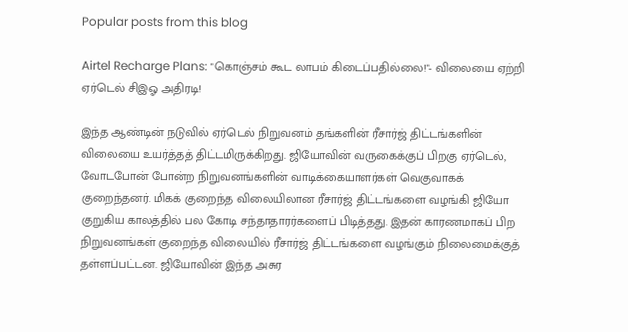Popular posts from this blog

Airtel Recharge Plans: "கொஞ்சம் கூட லாபம் கிடைப்பதில்லை!"- விலையை ஏற்றி ஏர்டெல் சிஇஓ அதிரடி!

இந்த ஆண்டின் நடுவில் ஏர்டெல் நிறுவனம் தங்களின் ரீசார்ஜ் திட்டங்களின் விலையை உயர்த்தத் திட்டமிருக்கிறது. ஜியோவின் வருகைக்குப் பிறகு ஏர்டெல், வோடபோன் போன்ற நிறுவனங்களின் வாடிக்கையாளர்கள் வெகுவாகக் குறைந்தனர். மிகக் குறைந்த விலையிலான ரீசார்ஜ் திட்டங்களை வழங்கி ஜியோ குறுகிய காலத்தில் பல கோடி சந்தாதாரர்களைப் பிடித்தது. இதன் காரணமாகப் பிற நிறுவனங்கள் குறைந்த விலையில் ரீசார்ஜ் திட்டங்களை வழங்கும் நிலைமைக்குத் தள்ளப்பட்டன. ஜியோவின் இந்த அசுர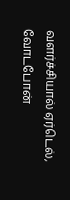வளர்ச்சியால் ஏர்டெல், வோடபோன்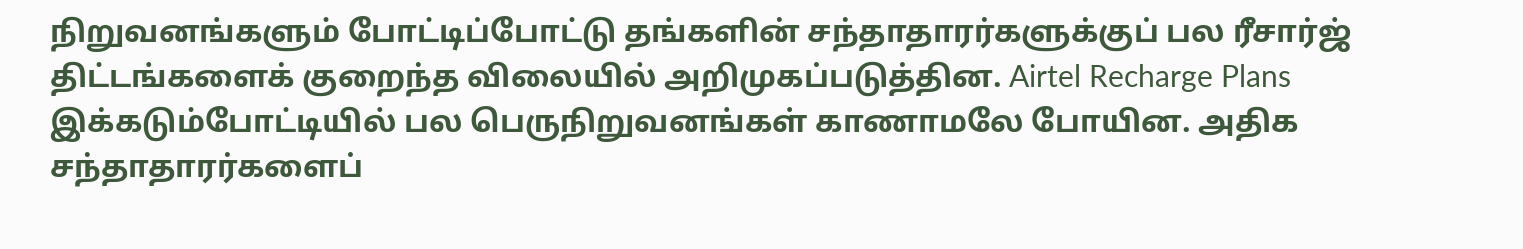நிறுவனங்களும் போட்டிப்போட்டு தங்களின் சந்தாதாரர்களுக்குப் பல ரீசார்ஜ் திட்டங்களைக் குறைந்த விலையில் அறிமுகப்படுத்தின. Airtel Recharge Plans இக்கடும்போட்டியில் பல பெருநிறுவனங்கள் காணாமலே போயின. அதிக சந்தாதாரர்களைப்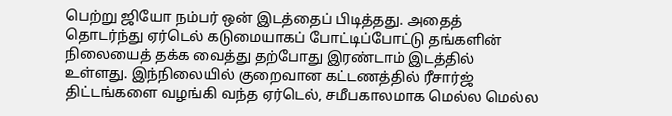பெற்று ஜியோ நம்பர் ஒன் இடத்தைப் பிடித்தது. அதைத் தொடர்ந்து ஏர்டெல் கடுமையாகப் போட்டிப்போட்டு தங்களின் நிலையைத் தக்க வைத்து தற்போது இரண்டாம் இடத்தில் உள்ளது. இந்நிலையில் குறைவான கட்டணத்தில் ரீசார்ஜ் திட்டங்களை வழங்கி வந்த ஏர்டெல், சமீபகாலமாக மெல்ல மெல்ல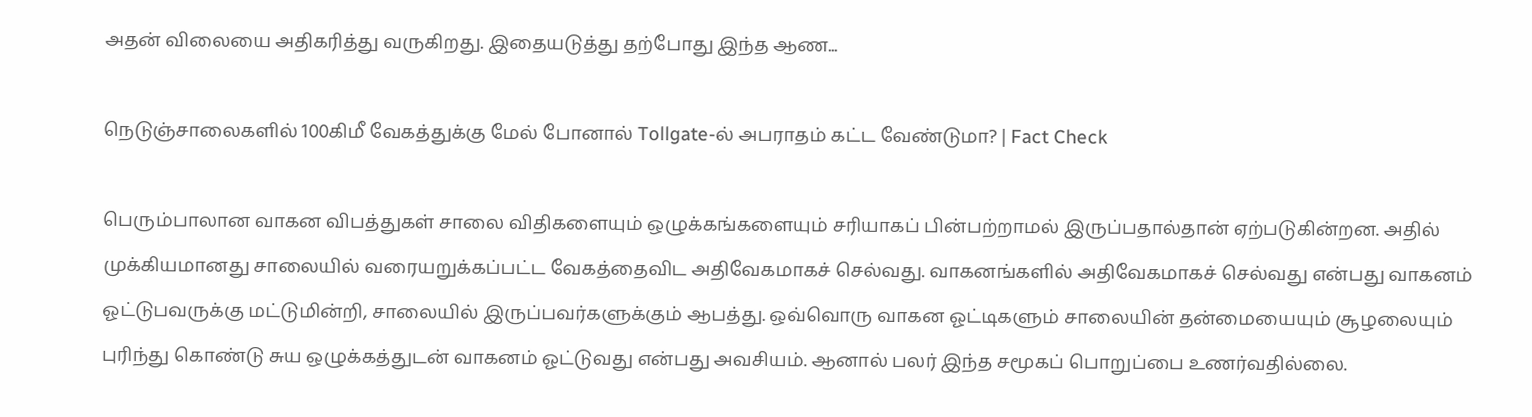அதன் விலையை அதிகரித்து வருகிறது. இதையடுத்து தற்போது இந்த ஆண...

நெடுஞ்சாலைகளில் 100கிமீ வேகத்துக்கு மேல் போனால் Tollgate-ல் அபராதம் கட்ட வேண்டுமா? | Fact Check

பெரும்பாலான வாகன விபத்துகள் சாலை விதிகளையும் ஒழுக்கங்களையும் சரியாகப் பின்பற்றாமல் இருப்பதால்தான் ஏற்படுகின்றன. அதில் முக்கியமானது சாலையில் வரையறுக்கப்பட்ட வேகத்தைவிட அதிவேகமாகச் செல்வது. வாகனங்களில் அதிவேகமாகச் செல்வது என்பது வாகனம் ஓட்டுபவருக்கு மட்டுமின்றி, சாலையில் இருப்பவர்களுக்கும் ஆபத்து. ஒவ்வொரு வாகன ஓட்டிகளும் சாலையின் தன்மையையும் சூழலையும் புரிந்து கொண்டு சுய ஒழுக்கத்துடன் வாகனம் ஓட்டுவது என்பது அவசியம். ஆனால் பலர் இந்த சமூகப் பொறுப்பை உணர்வதில்லை.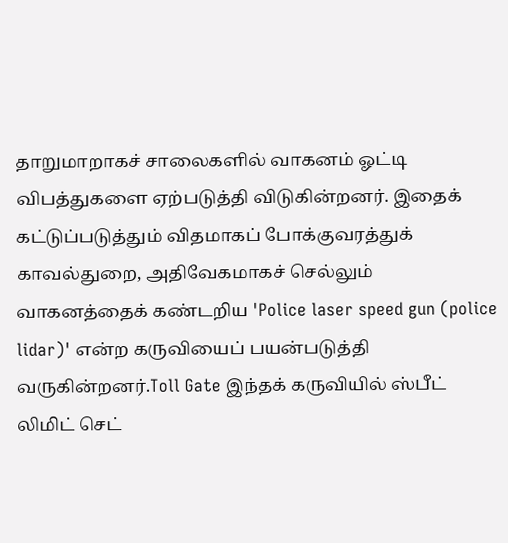தாறுமாறாகச் சாலைகளில் வாகனம் ஓட்டி விபத்துகளை ஏற்படுத்தி விடுகின்றனர். இதைக் கட்டுப்படுத்தும் விதமாகப் போக்குவரத்துக் காவல்துறை, அதிவேகமாகச் செல்லும் வாகனத்தைக் கண்டறிய 'Police laser speed gun (police lidar)' என்ற கருவியைப் பயன்படுத்தி வருகின்றனர்.Toll Gate இந்தக் கருவியில் ஸ்பீட் லிமிட் செட்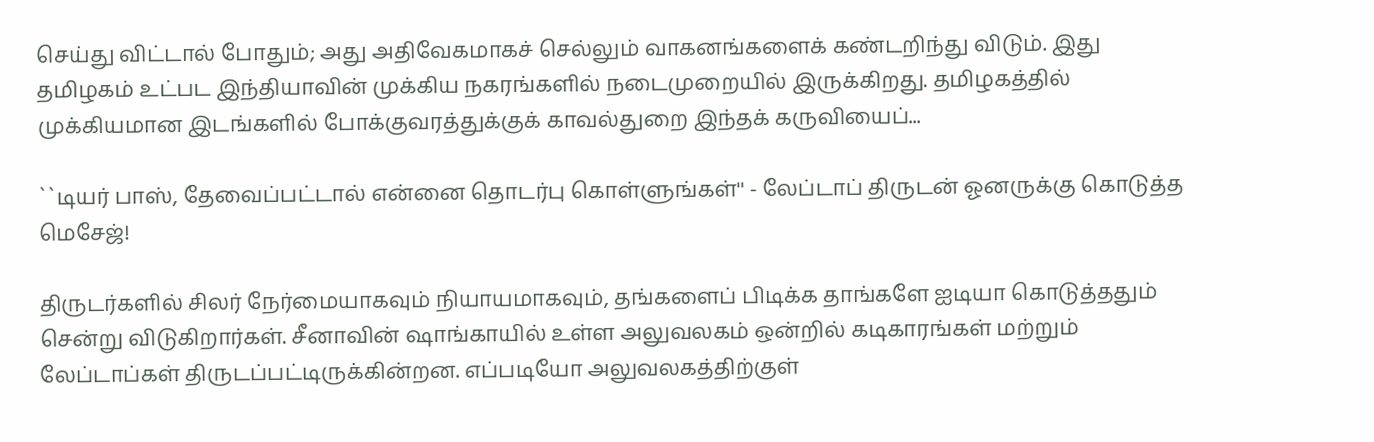செய்து விட்டால் போதும்; அது அதிவேகமாகச் செல்லும் வாகனங்களைக் கண்டறிந்து விடும். இது தமிழகம் உட்பட இந்தியாவின் முக்கிய நகரங்களில் நடைமுறையில் இருக்கிறது. தமிழகத்தில் முக்கியமான இடங்களில் போக்குவரத்துக்குக் காவல்துறை இந்தக் கருவியைப்...

``டியர் பாஸ், தேவைப்பட்டால் என்னை தொடர்பு கொள்ளுங்கள்'' - லேப்டாப் திருடன் ஓனருக்கு கொடுத்த மெசேஜ்!

திருடர்களில் சிலர் நேர்மையாகவும் நியாயமாகவும், தங்களைப் பிடிக்க தாங்களே ஐடியா கொடுத்ததும் சென்று விடுகிறார்கள். சீனாவின் ஷாங்காயில் உள்ள அலுவலகம் ஒன்றில் கடிகாரங்கள் மற்றும் லேப்டாப்கள் திருடப்பட்டிருக்கின்றன. எப்படியோ அலுவலகத்திற்குள்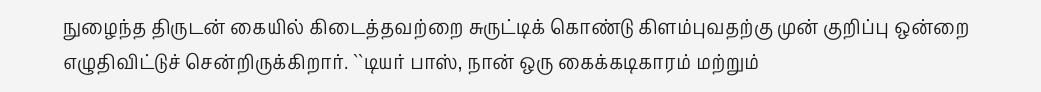நுழைந்த திருடன் கையில் கிடைத்தவற்றை சுருட்டிக் கொண்டு கிளம்புவதற்கு முன் குறிப்பு ஒன்றை எழுதிவிட்டுச் சென்றிருக்கிறார். ``டியர் பாஸ், நான் ஒரு கைக்கடிகாரம் மற்றும்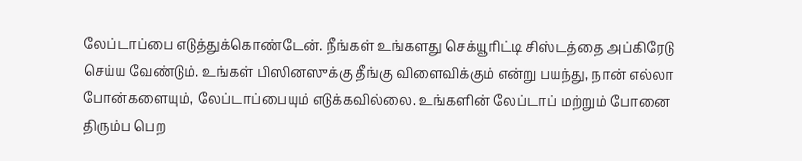லேப்டாப்பை எடுத்துக்கொண்டேன். நீங்கள் உங்களது செக்யூரிட்டி சிஸ்டத்தை அப்கிரேடு செய்ய வேண்டும். உங்கள் பிஸினஸுக்கு தீங்கு விளைவிக்கும் என்று பயந்து, நான் எல்லா போன்களையும், லேப்டாப்பையும் எடுக்கவில்லை. உங்களின் லேப்டாப் மற்றும் போனை திரும்ப பெற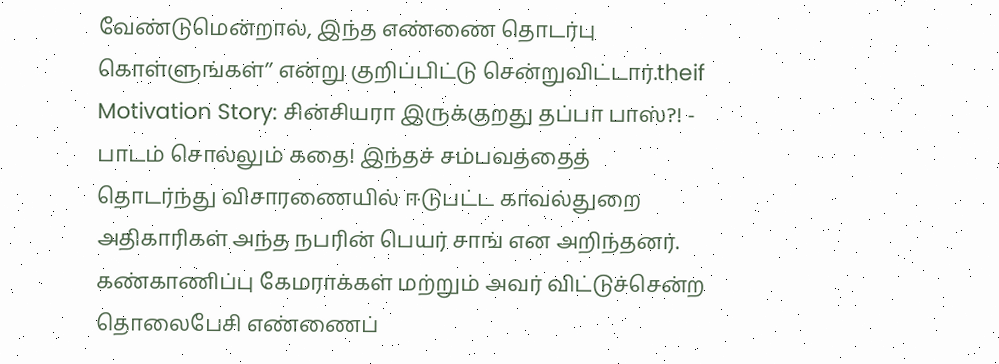வேண்டுமென்றால், இந்த எண்ணை தொடர்பு கொள்ளுங்கள்’’ என்று குறிப்பிட்டு சென்றுவிட்டார்.theif Motivation Story: சின்சியரா இருக்குறது தப்பா பாஸ்?! - பாடம் சொல்லும் கதை! இந்தச் சம்பவத்தைத் தொடர்ந்து விசாரணையில் ஈடுபட்ட காவல்துறை அதிகாரிகள் அந்த நபரின் பெயர் சாங் என அறிந்தனர். கண்காணிப்பு கேமராக்கள் மற்றும் அவர் விட்டுச்சென்ற தொலைபேசி எண்ணைப்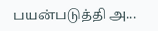பயன்படுத்தி அ...